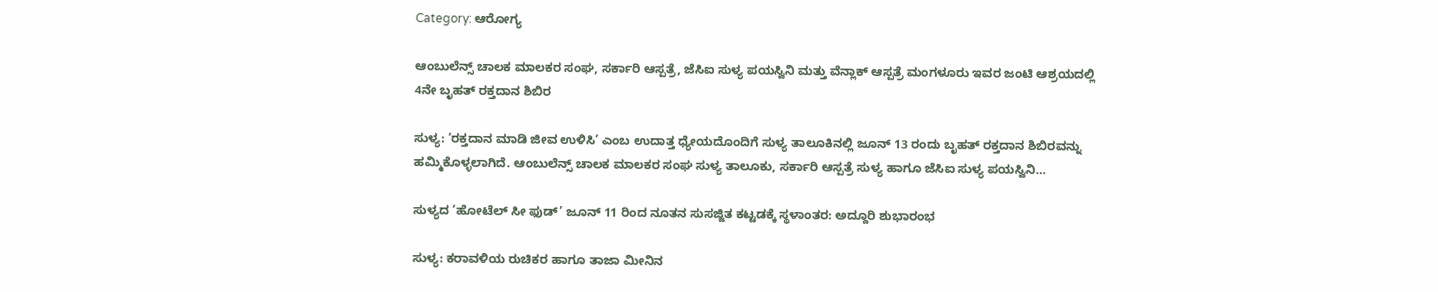Category: ಆರೋಗ್ಯ

ಆಂಬುಲೆನ್ಸ್ ಚಾಲಕ ಮಾಲಕರ ಸಂಘ, ಸರ್ಕಾರಿ ಆಸ್ಪತ್ರೆ, ಜೆಸಿಐ ಸುಳ್ಯ ಪಯಸ್ವಿನಿ ಮತ್ತು ವೆನ್ಲಾಕ್ ಆಸ್ಪತ್ರೆ ಮಂಗಳೂರು ಇವರ ಜಂಟಿ ಆಶ್ರಯದಲ್ಲಿ 4ನೇ ಬೃಹತ್ ರಕ್ತದಾನ ಶಿಬಿರ

ಸುಳ್ಯ: ‘ರಕ್ತದಾನ ಮಾಡಿ ಜೀವ ಉಳಿಸಿ’ ಎಂಬ ಉದಾತ್ತ ಧ್ಯೇಯದೊಂದಿಗೆ ಸುಳ್ಯ ತಾಲೂಕಿನಲ್ಲಿ ಜೂನ್ 13 ರಂದು ಬೃಹತ್ ರಕ್ತದಾನ ಶಿಬಿರವನ್ನು ಹಮ್ಮಿಕೊಳ್ಳಲಾಗಿದೆ. ಆಂಬುಲೆನ್ಸ್ ಚಾಲಕ ಮಾಲಕರ ಸಂಘ ಸುಳ್ಯ ತಾಲೂಕು, ಸರ್ಕಾರಿ ಆಸ್ಪತ್ರೆ ಸುಳ್ಯ ಹಾಗೂ ಜೆಸಿಐ ಸುಳ್ಯ ಪಯಸ್ವಿನಿ…

ಸುಳ್ಯದ ‘ಹೋಟೆಲ್ ಸೀ ಫುಡ್’ ಜೂನ್ 11 ರಿಂದ ನೂತನ ಸುಸಜ್ಜಿತ ಕಟ್ಟಡಕ್ಕೆ ಸ್ಥಳಾಂತರ: ಅದ್ದೂರಿ ಶುಭಾರಂಭ

ಸುಳ್ಯ: ಕರಾವಳಿಯ ರುಚಿಕರ ಹಾಗೂ ತಾಜಾ ಮೀನಿನ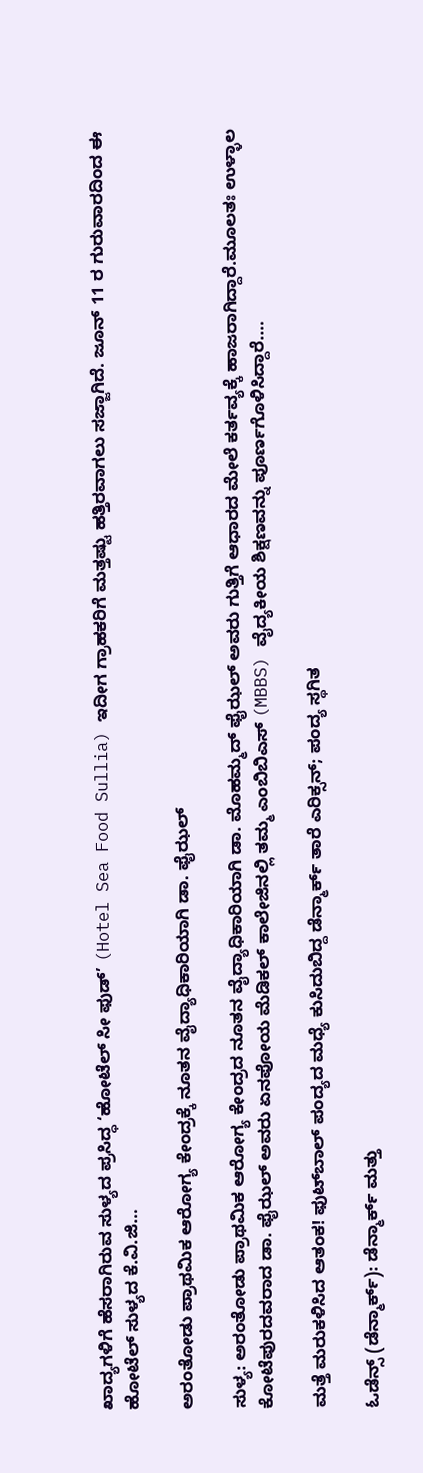ಖಾದ್ಯಗಳಿಗೆ ಹೆಸರಾಗಿರುವ ಸುಳ್ಯದ ಪ್ರಸಿದ್ಧ ‘ಹೋಟೆಲ್ ಸೀ ಫುಡ್’ (Hotel Sea Food Sullia) ಇದೀಗ ಗ್ರಾಹಕರಿಗೆ ಮತ್ತಷ್ಟು ಹತ್ತಿರವಾಗಲು ಸಜ್ಜಾಗಿದೆ. ಜೂನ್ 11 ರ ಗುರುವಾರದಿಂದ ಈ ಹೋಟೆಲ್ ಸುಳ್ಯದ ಕೆ.ವಿ.ಜಿ…

ಅರಂತೋಡು ಪ್ರಾಥಮಿಕ ಆರೋಗ್ಯ ಕೇಂದ್ರಕ್ಕೆ ನೂತನ ವೈದ್ಯಾಧಿಕಾರಿಯಾಗಿ ಡಾ. ಫೈಝಲ್

ಸುಳ್ಯ: ಅರಂತೋಡು ಪ್ರಾಥಮಿಕ ಆರೋಗ್ಯ ಕೇಂದ್ರದ ನೂತನ ವೈದ್ಯಾಧಿಕಾರಿಯಾಗಿ ಡಾ. ಮೊಹಮ್ಮದ್ ಫೈಝಲ್ ಅವರು ಗುತ್ತಿಗೆ ಆಧಾರದ ಮೇಲೆ ಕರ್ತವ್ಯಕ್ಕೆ ಹಾಜರಾಗಿದ್ದಾರೆ.ಮೂಲತಃ ಉಳ್ಳಾಲ ಕೋಟೆಪುರದವರಾದ ಡಾ. ಫೈಝಲ್ ಅವರು ಏನಪೋಯ ಮೆಡಿಕಲ್ ಕಾಲೇಜಿನಲ್ಲಿ ತಮ್ಮ ಎಂಬಿಬಿಎಸ್ (MBBS) ವೈದ್ಯಕೀಯ ಶಿಕ್ಷಣವನ್ನು ಪೂರ್ಣಗೊಳಿಸಿದ್ದಾರೆ.…

ಮತ್ತೆ ಮರುಕಳಿಸಿದ ಆತಂಕ! ಫುಟ್‌ಬಾಲ್ ಪಂದ್ಯದ ಮಧ್ಯೆ ಕುಸಿದುಬಿದ್ದ ಡೆನ್ಮಾರ್ಕ್ ತಾರೆ ಎರಿಕ್ಸನ್‌; ಪಂದ್ಯ ಸ್ಥಗಿತ

ಓಡೆನ್ಸ್ (ಡೆನ್ಮಾರ್ಕ್): ಡೆನ್ಮಾರ್ಕ್ ಮತ್ತು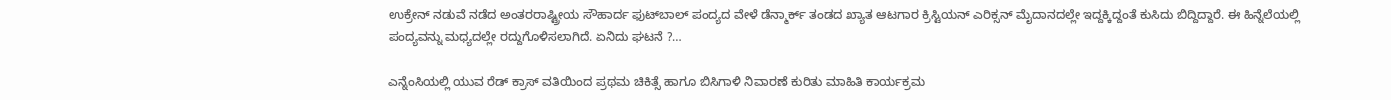ಉಕ್ರೇನ್ ನಡುವೆ ನಡೆದ ಅಂತರರಾಷ್ಟ್ರೀಯ ಸೌಹಾರ್ದ ಫುಟ್‌ಬಾಲ್ ಪಂದ್ಯದ ವೇಳೆ ಡೆನ್ಮಾರ್ಕ್ ತಂಡದ ಖ್ಯಾತ ಆಟಗಾರ ಕ್ರಿಸ್ಟಿಯನ್ ಎರಿಕ್ಸನ್ ಮೈದಾನದಲ್ಲೇ ಇದ್ದಕ್ಕಿದ್ದಂತೆ ಕುಸಿದು ಬಿದ್ದಿದ್ದಾರೆ. ಈ ಹಿನ್ನೆಲೆಯಲ್ಲಿ ಪಂದ್ಯವನ್ನು ಮಧ್ಯದಲ್ಲೇ ರದ್ದುಗೊಳಿಸಲಾಗಿದೆ. ಏನಿದು ಘಟನೆ ?…

ಎನ್ನೆಂಸಿಯಲ್ಲಿ ಯುವ ರೆಡ್ ಕ್ರಾಸ್ ವತಿಯಿಂದ ಪ್ರಥಮ ಚಿಕಿತ್ಸೆ ಹಾಗೂ ಬಿಸಿಗಾಳಿ ನಿವಾರಣೆ ಕುರಿತು ಮಾಹಿತಿ ಕಾರ್ಯಕ್ರಮ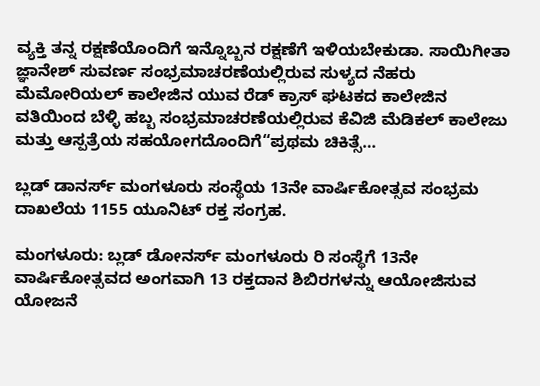ವ್ಯಕ್ತಿ ತನ್ನ ರಕ್ಷಣೆಯೊಂದಿಗೆ ಇನ್ನೊಬ್ಬನ ರಕ್ಷಣೆಗೆ ಇಳಿಯಬೇಕುಡಾ. ಸಾಯಿಗೀತಾ ಜ್ಞಾನೇಶ್ ಸುವರ್ಣ ಸಂಭ್ರಮಾಚರಣೆಯಲ್ಲಿರುವ ಸುಳ್ಯದ ನೆಹರು ಮೆಮೋರಿಯಲ್ ಕಾಲೇಜಿನ ಯುವ ರೆಡ್ ಕ್ರಾಸ್ ಘಟಕದ ಕಾಲೇಜಿನ ವತಿಯಿಂದ ಬೆಳ್ಳಿ ಹಬ್ಬ ಸಂಭ್ರಮಾಚರಣೆಯಲ್ಲಿರುವ ಕೆವಿಜಿ ಮೆಡಿಕಲ್ ಕಾಲೇಜು ಮತ್ತು ಆಸ್ಪತ್ರೆಯ ಸಹಯೋಗದೊಂದಿಗೆ“ಪ್ರಥಮ ಚಿಕಿತ್ಸೆ…

ಬ್ಲಡ್ ಡಾನರ್ಸ್ ಮಂಗಳೂರು ಸಂಸ್ಥೆಯ 13ನೇ ವಾರ್ಷಿಕೋತ್ಸವ ಸಂಭ್ರಮ ದಾಖಲೆಯ 1155 ಯೂನಿಟ್ ರಕ್ತ ಸಂಗ್ರಹ.

ಮಂಗಳೂರು: ಬ್ಲಡ್ ಡೋನರ್ಸ್ ಮಂಗಳೂರು ರಿ ಸಂಸ್ಥೆಗೆ 13ನೇ ವಾರ್ಷಿಕೋತ್ಸವದ ಅಂಗವಾಗಿ 13 ರಕ್ತದಾನ ಶಿಬಿರಗಳನ್ನು ಆಯೋಜಿಸುವ ಯೋಜನೆ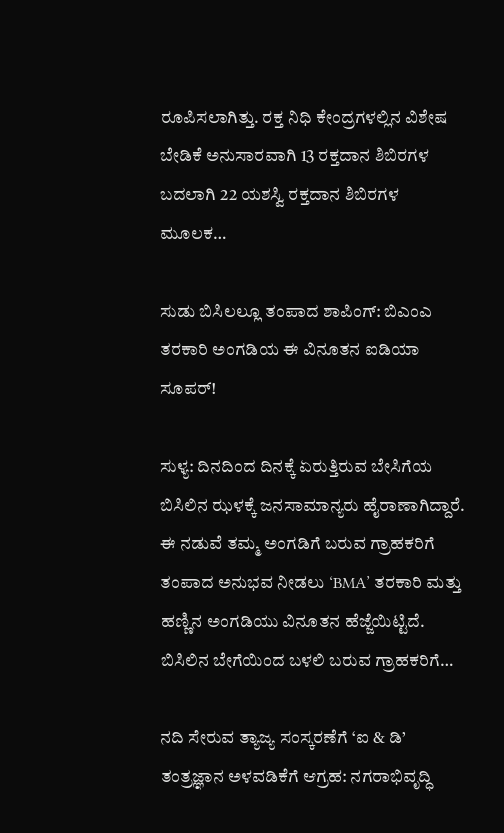ರೂಪಿಸಲಾಗಿತ್ತು. ರಕ್ತ ನಿಧಿ ಕೇಂದ್ರಗಳಲ್ಲಿನ ವಿಶೇಷ ಬೇಡಿಕೆ ಅನುಸಾರವಾಗಿ 13 ರಕ್ತದಾನ ಶಿಬಿರಗಳ ಬದಲಾಗಿ 22 ಯಶಸ್ವಿ ರಕ್ತದಾನ ಶಿಬಿರಗಳ ಮೂಲಕ…

ಸುಡು ಬಿಸಿಲಲ್ಲೂ ತಂಪಾದ ಶಾಪಿಂಗ್: ಬಿಎಂಎ ತರಕಾರಿ ಅಂಗಡಿಯ ಈ ವಿನೂತನ ಐಡಿಯಾ ಸೂಪರ್!

ಸುಳ್ಯ: ದಿನದಿಂದ ದಿನಕ್ಕೆ ಏರುತ್ತಿರುವ ಬೇಸಿಗೆಯ ಬಿಸಿಲಿನ ಝಳಕ್ಕೆ ಜನಸಾಮಾನ್ಯರು ಹೈರಾಣಾಗಿದ್ದಾರೆ. ಈ ನಡುವೆ ತಮ್ಮ ಅಂಗಡಿಗೆ ಬರುವ ಗ್ರಾಹಕರಿಗೆ ತಂಪಾದ ಅನುಭವ ನೀಡಲು ‘BMA’ ತರಕಾರಿ ಮತ್ತು ಹಣ್ಣಿನ ಅಂಗಡಿಯು ವಿನೂತನ ಹೆಜ್ಜೆಯಿಟ್ಟಿದೆ. ಬಿಸಿಲಿನ ಬೇಗೆಯಿಂದ ಬಳಲಿ ಬರುವ ಗ್ರಾಹಕರಿಗೆ…

ನದಿ ಸೇರುವ ತ್ಯಾಜ್ಯ ಸಂಸ್ಕರಣೆಗೆ ‘ಐ & ಡಿ’ ತಂತ್ರಜ್ಞಾನ ಅಳವಡಿಕೆಗೆ ಆಗ್ರಹ: ನಗರಾಭಿವೃದ್ಧಿ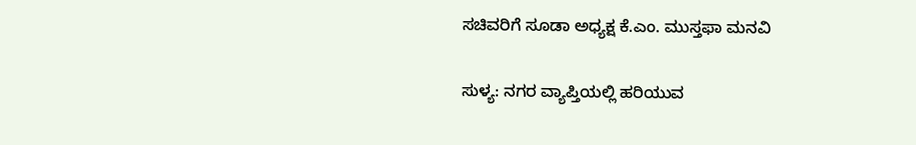ಸಚಿವರಿಗೆ ಸೂಡಾ ಅಧ್ಯಕ್ಷ ಕೆ.ಎಂ. ಮುಸ್ತಫಾ ಮನವಿ

ಸುಳ್ಯ: ನಗರ ವ್ಯಾಪ್ತಿಯಲ್ಲಿ ಹರಿಯುವ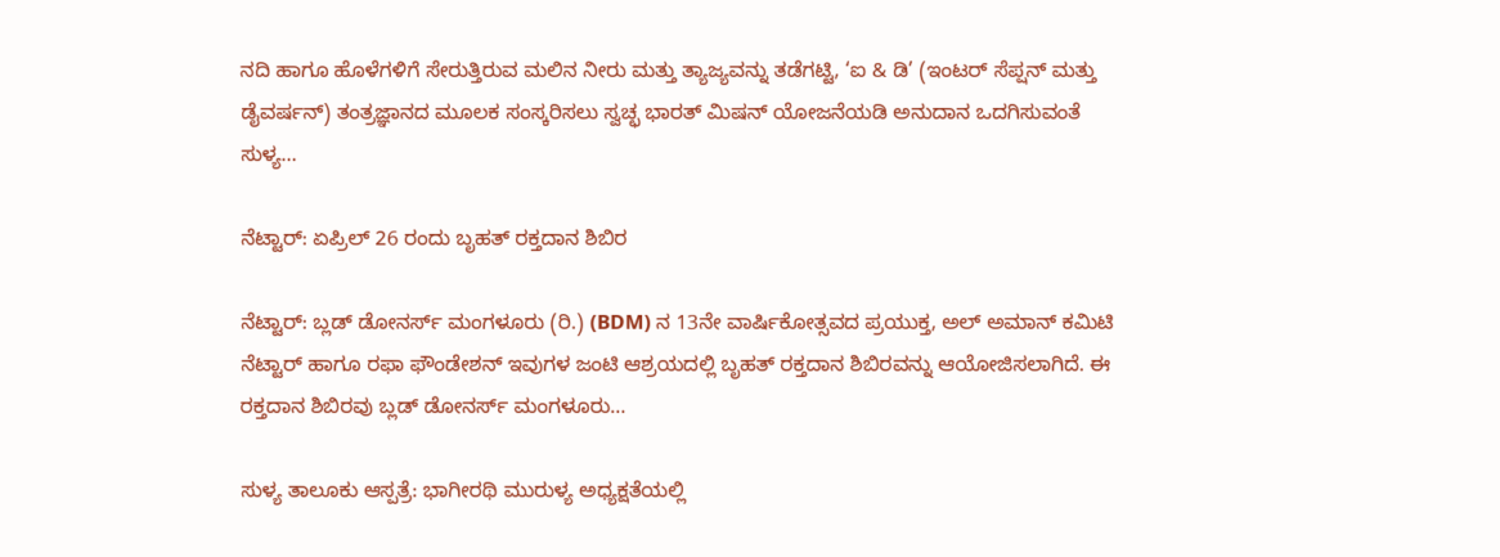ನದಿ ಹಾಗೂ ಹೊಳೆಗಳಿಗೆ ಸೇರುತ್ತಿರುವ ಮಲಿನ ನೀರು ಮತ್ತು ತ್ಯಾಜ್ಯವನ್ನು ತಡೆಗಟ್ಟಿ, ‘ಐ & ಡಿ’ (ಇಂಟರ್ ಸೆಪ್ಷನ್ ಮತ್ತು ಡೈವರ್ಷನ್) ತಂತ್ರಜ್ಞಾನದ ಮೂಲಕ ಸಂಸ್ಕರಿಸಲು ಸ್ವಚ್ಛ ಭಾರತ್ ಮಿಷನ್ ಯೋಜನೆಯಡಿ ಅನುದಾನ ಒದಗಿಸುವಂತೆ ಸುಳ್ಯ…

ನೆಟ್ಟಾರ್: ಏಪ್ರಿಲ್ 26 ರಂದು ಬೃಹತ್ ರಕ್ತದಾನ ಶಿಬಿರ

ನೆಟ್ಟಾರ್: ಬ್ಲಡ್ ಡೋನರ್ಸ್ ಮಂಗಳೂರು (ರಿ.) (BDM) ನ 13ನೇ ವಾರ್ಷಿಕೋತ್ಸವದ ಪ್ರಯುಕ್ತ, ಅಲ್ ಅಮಾನ್ ಕಮಿಟಿ ನೆಟ್ಟಾರ್ ಹಾಗೂ ರಫಾ ಫೌಂಡೇಶನ್ ಇವುಗಳ ಜಂಟಿ ಆಶ್ರಯದಲ್ಲಿ ಬೃಹತ್ ರಕ್ತದಾನ ಶಿಬಿರವನ್ನು ಆಯೋಜಿಸಲಾಗಿದೆ. ಈ ರಕ್ತದಾನ ಶಿಬಿರವು ಬ್ಲಡ್ ಡೋನರ್ಸ್ ಮಂಗಳೂರು…

ಸುಳ್ಯ ತಾಲೂಕು ಆಸ್ಪತ್ರೆ: ಭಾಗೀರಥಿ ಮುರುಳ್ಯ ಅಧ್ಯಕ್ಷತೆಯಲ್ಲಿ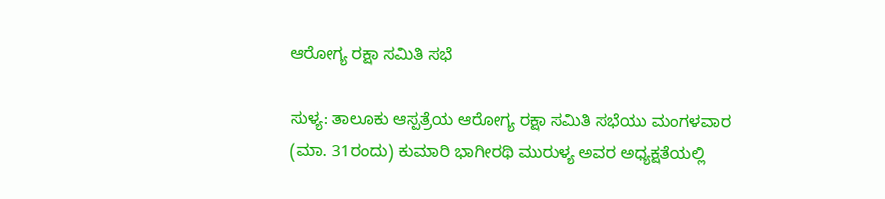ಆರೋಗ್ಯ ರಕ್ಷಾ ಸಮಿತಿ ಸಭೆ

ಸುಳ್ಯ: ತಾಲೂಕು ಆಸ್ಪತ್ರೆಯ ಆರೋಗ್ಯ ರಕ್ಷಾ ಸಮಿತಿ ಸಭೆಯು ಮಂಗಳವಾರ (ಮಾ. 31ರಂದು) ಕುಮಾರಿ ಭಾಗೀರಥಿ ಮುರುಳ್ಯ ಅವರ ಅಧ್ಯಕ್ಷತೆಯಲ್ಲಿ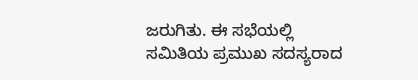ಜರುಗಿತು. ಈ ಸಭೆಯಲ್ಲಿ ಸಮಿತಿಯ ಪ್ರಮುಖ ಸದಸ್ಯರಾದ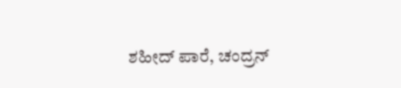ಶಹೀದ್ ಪಾರೆ, ಚಂದ್ರನ್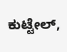ಕುಟ್ಟೇಲ್,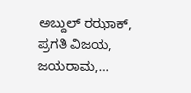ಅಬ್ದುಲ್ ರಝಾಕ್, ಪ್ರಗತಿ ವಿಜಯ, ಜಯರಾಮ,…